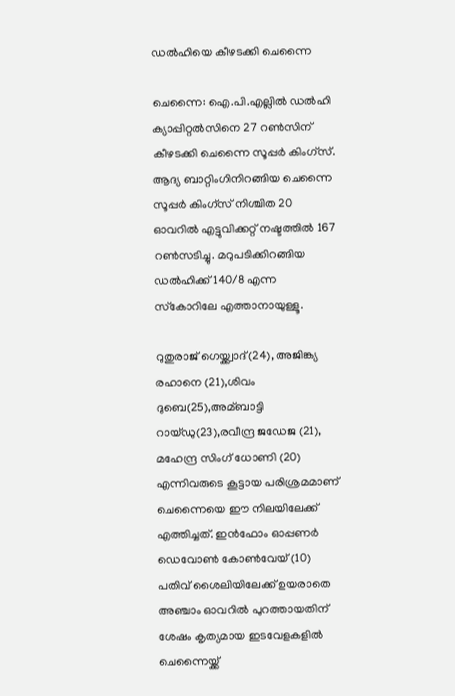ഡല്‍ഹിയെ കീഴടക്കി ചെന്നൈ

ചെന്നൈ: ഐ.പി.എല്ലില്‍ ഡല്‍ഹി ക്യാപ്പിറ്റല്‍സിനെ 27 റണ്‍സിന് കീഴടക്കി ചെന്നൈ സൂപ്പര്‍ കിംഗ്‌സ്. ആദ്യ ബാറ്റിംഗിനിറങ്ങിയ ചെന്നൈ സൂപ്പര്‍ കിംഗ്‌സ് നിശ്ചിത 20 ഓവറില്‍ എട്ടുവിക്കറ്റ് നഷ്ടത്തില്‍ 167 റണ്‍സടിച്ചു. മറുപടിക്കിറങ്ങിയ ഡല്‍ഹിക്ക് 140/8 എന്ന സ്‌കോറിലേ എത്താനായുള്ളൂ.

റുതുരാജ് ഗെയ്ക്ക്വാദ്(24), അജിങ്ക്യ രഹാനെ (21),ശിവം ദുബെ(25),അമ്ബാട്ടി റായ്ഡു(23),രവീന്ദ്ര ജഡേജ (21), മഹേന്ദ്ര സിംഗ് ധോണി (20) എന്നിവരുടെ കൂട്ടായ പരിശ്രമമാണ് ചെന്നൈയെ ഈ നിലയിലേക്ക് എത്തിച്ചത്. ഇന്‍ഫോം ഓപ്പണര്‍ ഡെവോണ്‍ കോണ്‍വേയ് (10) പതിവ് ശൈലിയിലേക്ക് ഉയരാതെ അഞ്ചാം ഓവറില്‍ പുറത്തായതിന് ശേഷം കൃത്യമായ ഇടവേളകളില്‍ ചെന്നൈയ്ക്ക്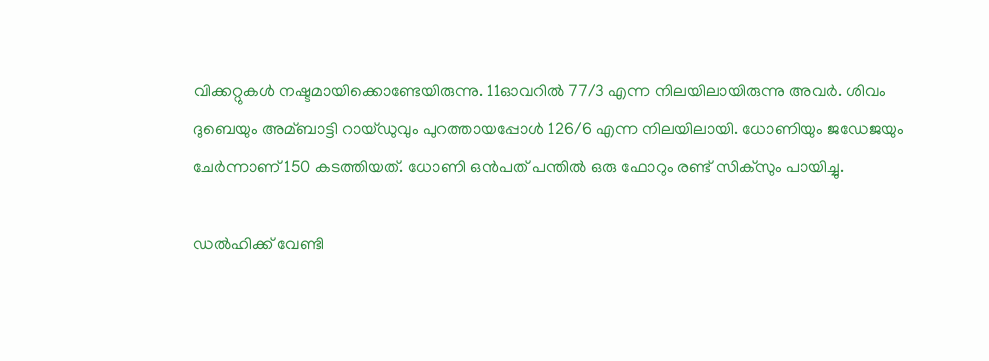വിക്കറ്റുകള്‍ നഷ്ടമായിക്കൊണ്ടേയിരുന്നു. 11ഓവറില്‍ 77/3 എന്ന നിലയിലായിരുന്നു അവര്‍. ശിവം ദുബെയും അമ്ബാട്ടി റായ്ഡുവും പുറത്തായപ്പോള്‍ 126/6 എന്ന നിലയിലായി. ധോണിയും ജഡേജയും ചേര്‍ന്നാണ് 150 കടത്തിയത്. ധോണി ഒന്‍പത് പന്തില്‍ ഒരു ഫോറും രണ്ട് സിക്‌സും പായിച്ചു.

ഡല്‍ഹിക്ക് വേണ്ടി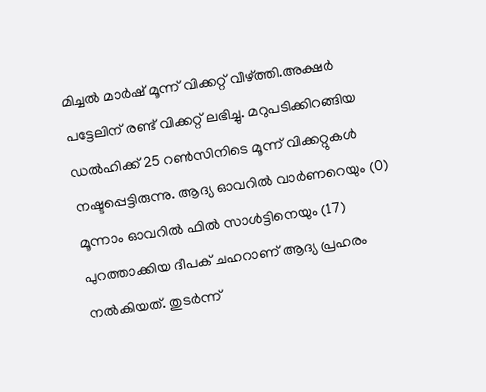മിച്ചല്‍ മാര്‍ഷ് മൂന്ന് വിക്കറ്റ് വീഴ്ത്തി.അക്ഷര്‍ പട്ടേലിന് രണ്ട് വിക്കറ്റ് ലഭിച്ചു. മറുപടിക്കിറങ്ങിയ ഡല്‍ഹിക്ക് 25 റണ്‍സിനിടെ മൂന്ന് വിക്കറ്റുകള്‍ നഷ്ടപ്പെട്ടിരുന്നു. ആദ്യ ഓവറില്‍ വാര്‍ണറെയും (0) മൂന്നാം ഓവറില്‍ ഫില്‍ സാള്‍ട്ടിനെയും (17) പുറത്താക്കിയ ദീപക് ചഹറാണ് ആദ്യ പ്രഹരം നല്‍കിയത്. തുടര്‍ന്ന്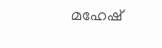മഹേഷ്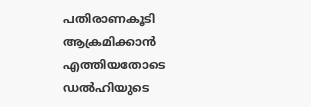പതിരാണകൂടി ആക്രമിക്കാന്‍ എത്തിയതോടെ ഡല്‍ഹിയുടെ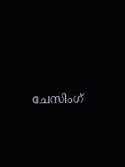ചേസിംഗ്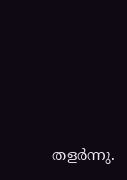തളര്‍ന്നു.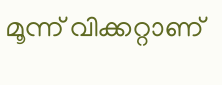മൂന്ന് വിക്കറ്റാണ്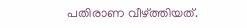പതിരാണ വീഴ്ത്തിയത്.